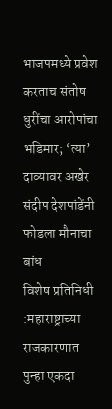भाजपमध्ये प्रवेश करताच संतोष धुरींचा आरोपांचा भडिमार; ‘त्या’ दाव्यावर अखेर संदीप देशपांडेंनी फोडला मौनाचा बांध
विशेष प्रतिनिधी :महाराष्ट्राच्या राजकारणात पुन्हा एकदा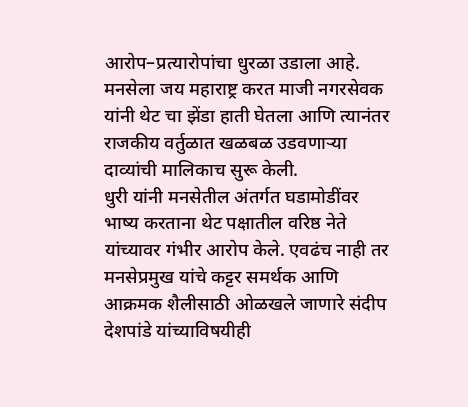आरोप–प्रत्यारोपांचा धुरळा उडाला आहे. मनसेला जय महाराष्ट्र करत माजी नगरसेवक यांनी थेट चा झेंडा हाती घेतला आणि त्यानंतर राजकीय वर्तुळात खळबळ उडवणाऱ्या दाव्यांची मालिकाच सुरू केली.
धुरी यांनी मनसेतील अंतर्गत घडामोडींवर भाष्य करताना थेट पक्षातील वरिष्ठ नेते यांच्यावर गंभीर आरोप केले. एवढंच नाही तर मनसेप्रमुख यांचे कट्टर समर्थक आणि आक्रमक शैलीसाठी ओळखले जाणारे संदीप देशपांडे यांच्याविषयीही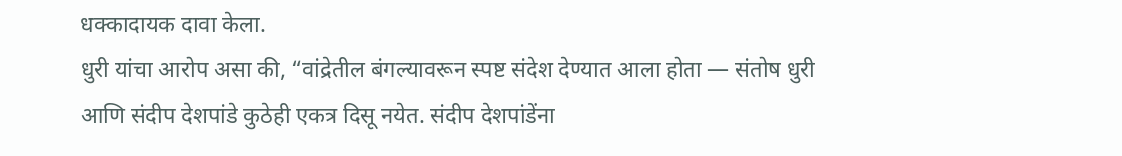धक्कादायक दावा केला.
धुरी यांचा आरोप असा की, “वांद्रेतील बंगल्यावरून स्पष्ट संदेश देण्यात आला होता — संतोष धुरी आणि संदीप देशपांडे कुठेही एकत्र दिसू नयेत. संदीप देशपांडेंना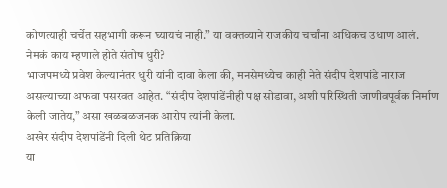कोणत्याही चर्चेत सहभागी करून घ्यायचं नाही.” या वक्तव्याने राजकीय चर्चांना अधिकच उधाण आलं.
नेमकं काय म्हणाले होते संतोष धुरी?
भाजपमध्ये प्रवेश केल्यानंतर धुरी यांनी दावा केला की, मनसेमध्येच काही नेते संदीप देशपांडे नाराज असल्याच्या अफवा पसरवत आहेत. “संदीप देशपांडेंनीही पक्ष सोडावा, अशी परिस्थिती जाणीवपूर्वक निर्माण केली जातेय,” असा खळबळजनक आरोप त्यांनी केला.
अखेर संदीप देशपांडेंनी दिली थेट प्रतिक्रिया
या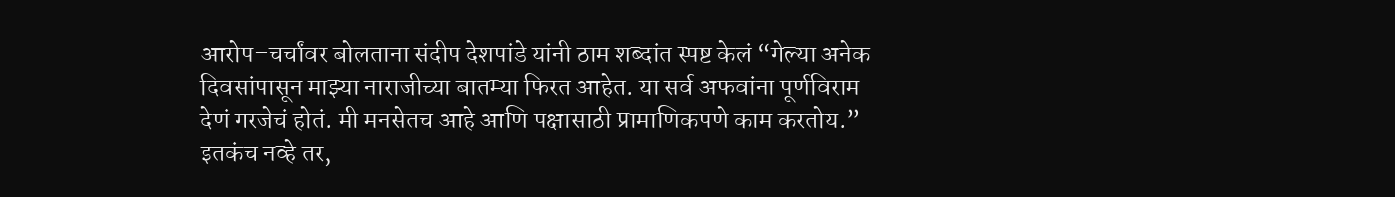आरोप–चर्चांवर बोलताना संदीप देशपांडे यांनी ठाम शब्दांत स्पष्ट केलं “गेल्या अनेक दिवसांपासून माझ्या नाराजीच्या बातम्या फिरत आहेत. या सर्व अफवांना पूर्णविराम देणं गरजेचं होतं. मी मनसेतच आहे आणि पक्षासाठी प्रामाणिकपणे काम करतोय.”
इतकंच नव्हे तर,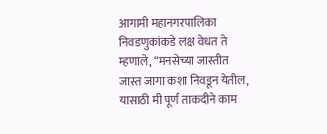आगामी महानगरपालिका निवडणुकांकडे लक्ष वेधत ते म्हणाले, “मनसेच्या जास्तीत जास्त जागा कशा निवडून येतील, यासाठी मी पूर्ण ताकदीने काम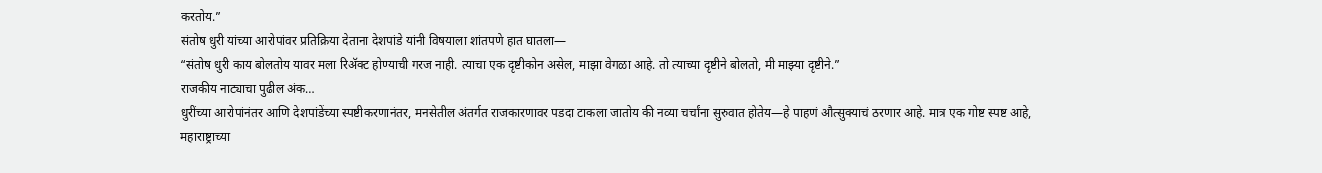करतोय.”
संतोष धुरी यांच्या आरोपांवर प्रतिक्रिया देताना देशपांडे यांनी विषयाला शांतपणे हात घातला—
“संतोष धुरी काय बोलतोय यावर मला रिॲक्ट होण्याची गरज नाही. त्याचा एक दृष्टीकोन असेल, माझा वेगळा आहे. तो त्याच्या दृष्टीने बोलतो, मी माझ्या दृष्टीने.”
राजकीय नाट्याचा पुढील अंक…
धुरींच्या आरोपांनंतर आणि देशपांडेंच्या स्पष्टीकरणानंतर, मनसेतील अंतर्गत राजकारणावर पडदा टाकला जातोय की नव्या चर्चांना सुरुवात होतेय—हे पाहणं औत्सुक्याचं ठरणार आहे. मात्र एक गोष्ट स्पष्ट आहे, महाराष्ट्राच्या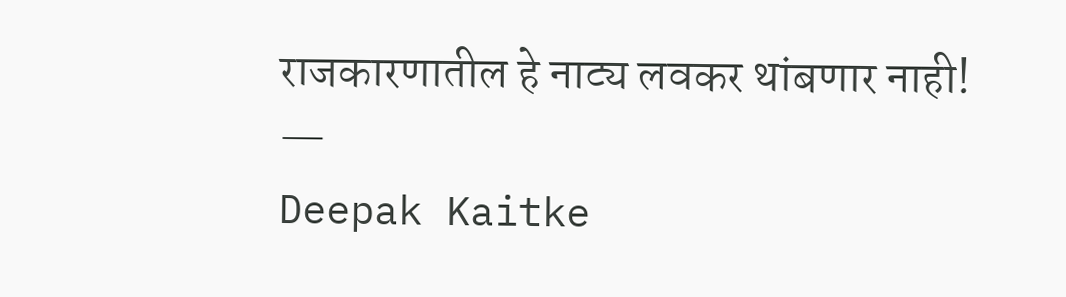राजकारणातील हे नाट्य लवकर थांबणार नाही!
—
Deepak Kaitke